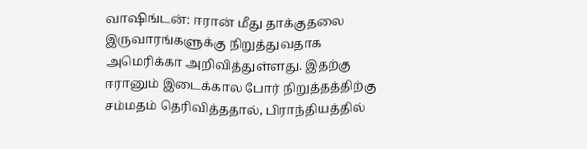வாஷிங்டன்: ஈரான் மீது தாக்குதலை இருவாரங்களுக்கு நிறுத்துவதாக அமெரிக்கா அறிவித்துள்ளது. இதற்கு ஈரானும் இடைக்கால போர் நிறுத்தத்திற்கு சம்மதம் தெரிவித்ததால், பிராந்தியத்தில்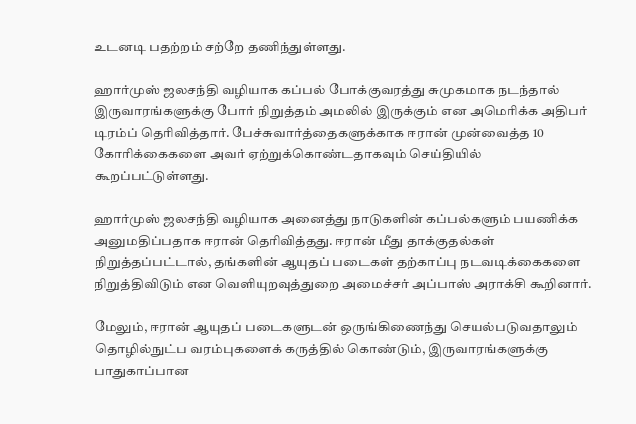உடனடி பதற்றம் சற்றே தணிந்துள்ளது.

ஹார்முஸ் ஜலசந்தி வழியாக கப்பல் போக்குவரத்து சுமுகமாக நடந்தால் இருவாரங்களுக்கு போர் நிறுத்தம் அமலில் இருக்கும் என அமெரிக்க அதிபர் டிரம்ப் தெரிவித்தார். பேச்சுவார்த்தைகளுக்காக ஈரான் முன்வைத்த 10 கோரிக்கைகளை அவர் ஏற்றுக்கொண்டதாகவும் செய்தியில் கூறப்பட்டுள்ளது.

ஹார்முஸ் ஜலசந்தி வழியாக அனைத்து நாடுகளின் கப்பல்களும் பயணிக்க அனுமதிப்பதாக ஈரான் தெரிவித்தது. ஈரான் மீது தாக்குதல்கள் நிறுத்தப்பட்டால், தங்களின் ஆயுதப் படைகள் தற்காப்பு நடவடிக்கைகளை நிறுத்திவிடும் என வெளியுறவுத்துறை அமைச்சர் அப்பாஸ் அராக்சி கூறினார்.

மேலும், ஈரான் ஆயுதப் படைகளுடன் ஒருங்கிணைந்து செயல்படுவதாலும் தொழில்நுட்ப வரம்புகளைக் கருத்தில் கொண்டும், இருவாரங்களுக்கு பாதுகாப்பான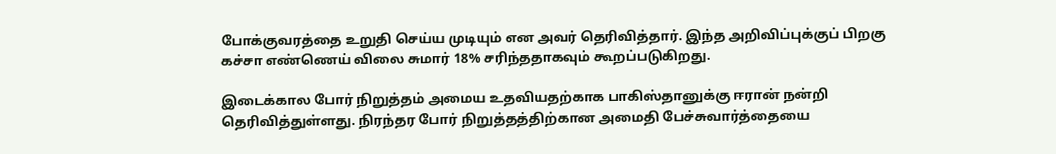போக்குவரத்தை உறுதி செய்ய முடியும் என அவர் தெரிவித்தார். இந்த அறிவிப்புக்குப் பிறகு கச்சா எண்ணெய் விலை சுமார் 18% சரிந்ததாகவும் கூறப்படுகிறது.

இடைக்கால போர் நிறுத்தம் அமைய உதவியதற்காக பாகிஸ்தானுக்கு ஈரான் நன்றி தெரிவித்துள்ளது. நிரந்தர போர் நிறுத்தத்திற்கான அமைதி பேச்சுவார்த்தையை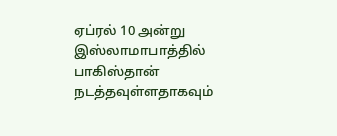ஏப்ரல் 10 அன்று இஸ்லாமாபாத்தில் பாகிஸ்தான் நடத்தவுள்ளதாகவும்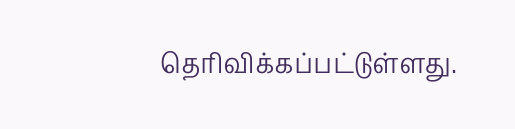தெரிவிக்கப்பட்டுள்ளது.